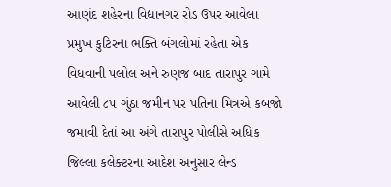આણંદ શહેરના વિદ્યાનગર રોડ ઉપર આવેલા પ્રમુખ કુટિરના ભક્તિ બંગલોમાં રહેતા એક વિધવાની પલોલ અને રુણજ બાદ તારાપુર ગામે આવેલી ૮૫ ગુંઠા જમીન પર પતિના મિત્રએ કબજો જમાવી દેતાં આ અંગે તારાપુર પોલીસે અધિક જિલ્લા કલેક્ટરના આદેશ અનુસાર લેન્ડ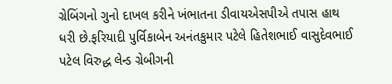ગ્રેબિંગનો ગુનો દાખલ કરીને ખંભાતના ડીવાયએસપીએ તપાસ હાથ ધરી છે.ફરિયાદી પુર્વિકાબેન અનંતકુમાર પટેલે હિતેશભાઈ વાસુદેવભાઈ પટેલ વિરુદ્ધ લેન્ડ ગ્રેબીગની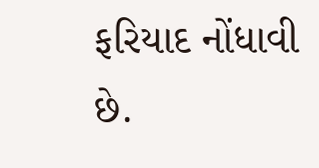ફરિયાદ નોંધાવી છે.